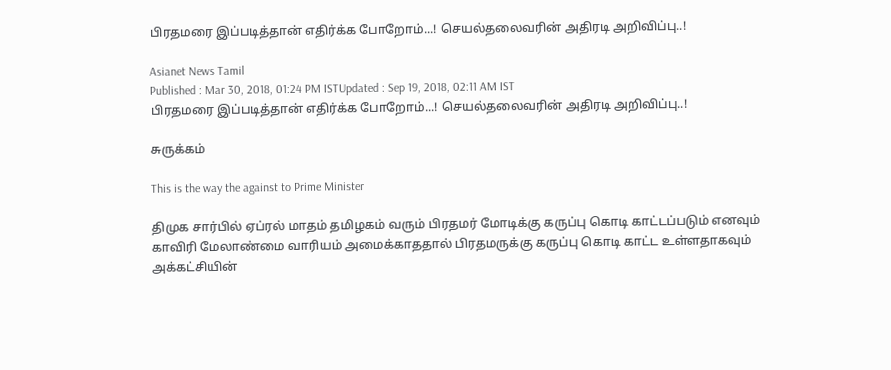பிரதமரை இப்படித்தான் எதிர்க்க போறோம்...! செயல்தலைவரின் அதிரடி அறிவிப்பு..!

Asianet News Tamil
Published : Mar 30, 2018, 01:24 PM ISTUpdated : Sep 19, 2018, 02:11 AM IST
பிரதமரை இப்படித்தான் எதிர்க்க போறோம்...! செயல்தலைவரின் அதிரடி அறிவிப்பு..!

சுருக்கம்

This is the way the against to Prime Minister

திமுக சார்பில் ஏப்ரல் மாதம் தமிழகம் வரும் பிரதமர் மோடிக்கு கருப்பு கொடி காட்டப்படும் எனவும் காவிரி மேலாண்மை வாரியம் அமைக்காததால் பிரதமருக்கு கருப்பு கொடி காட்ட உள்ளதாகவும் அக்கட்சியின்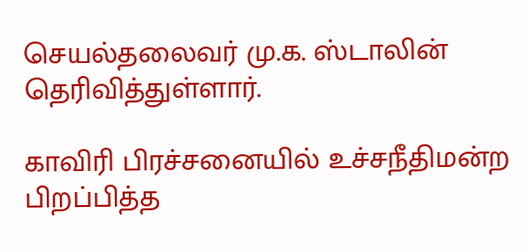செயல்தலைவர் மு.க. ஸ்டாலின் தெரிவித்துள்ளார்.

காவிரி பிரச்சனையில் உச்சநீதிமன்ற பிறப்பித்த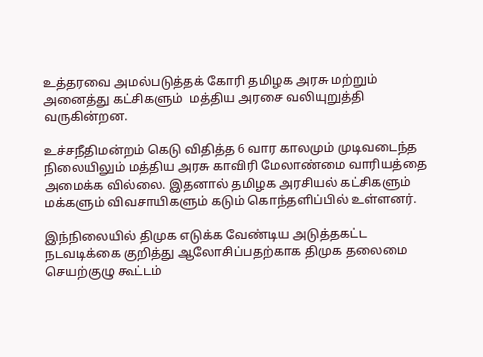உத்தரவை அமல்படுத்தக் கோரி தமிழக அரசு மற்றும் அனைத்து கட்சிகளும்  மத்திய அரசை வலியுறுத்தி வருகின்றன.

உச்சநீதிமன்றம் கெடு விதித்த 6 வார காலமும் முடிவடைந்த நிலையிலும் மத்திய அரசு காவிரி மேலாண்மை வாரியத்தை அமைக்க வில்லை. இதனால் தமிழக அரசியல் கட்சிகளும் மக்களும் விவசாயிகளும் கடும் கொந்தளிப்பில் உள்ளனர்.

இந்நிலையில் திமுக எடுக்க வேண்டிய அடுத்தகட்ட நடவடிக்கை குறித்து ஆலோசிப்பதற்காக திமுக தலைமை செயற்குழு கூட்டம்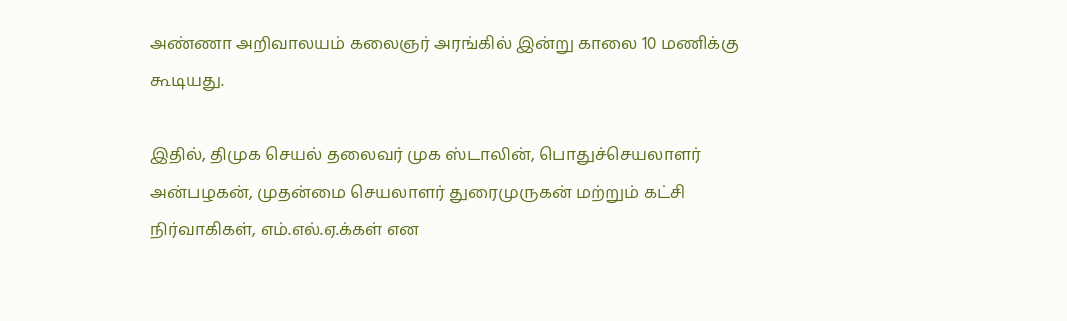அண்ணா அறிவாலயம் கலைஞர் அரங்கில் இன்று காலை 10 மணிக்கு கூடியது.

இதில், திமுக செயல் தலைவர் முக ஸ்டாலின், பொதுச்செயலாளர் அன்பழகன், முதன்மை செயலாளர் துரைமுருகன் மற்றும் கட்சி நிர்வாகிகள், எம்.எல்.ஏ.க்கள் என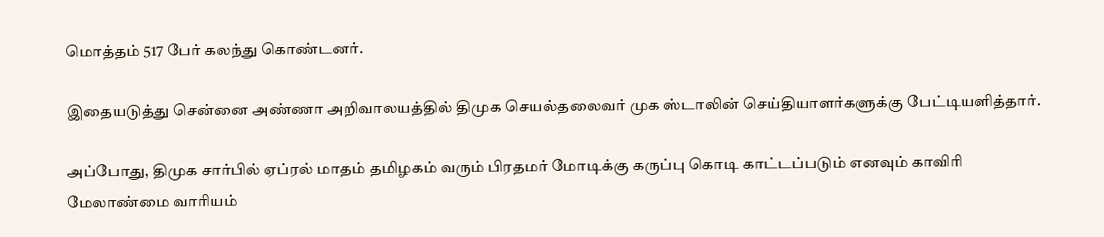மொத்தம் 517 பேர் கலந்து கொண்டனர்.

இதையடுத்து சென்னை அண்ணா அறிவாலயத்தில் திமுக செயல்தலைவர் முக ஸ்டாலின் செய்தியாளர்களுக்கு பேட்டியளித்தார்.

அப்போது, திமுக சார்பில் ஏப்ரல் மாதம் தமிழகம் வரும் பிரதமர் மோடிக்கு கருப்பு கொடி காட்டப்படும் எனவும் காவிரி மேலாண்மை வாரியம்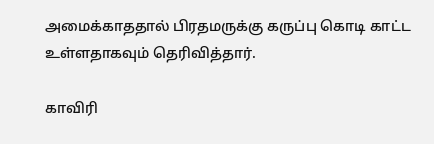அமைக்காததால் பிரதமருக்கு கருப்பு கொடி காட்ட உள்ளதாகவும் தெரிவித்தார்.

காவிரி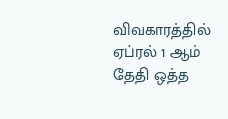விவகாரத்தில் ஏப்ரல் 1 ஆம் தேதி ஒத்த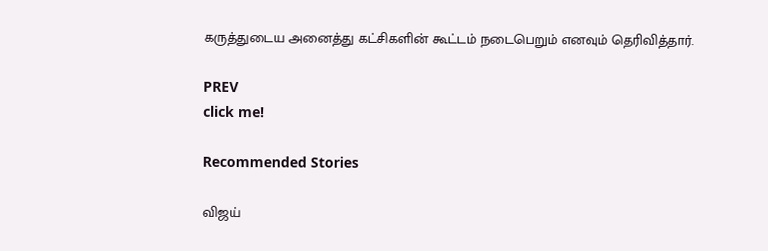கருத்துடைய அனைத்து கட்சிகளின் கூட்டம் நடைபெறும் எனவும் தெரிவித்தார்.

PREV
click me!

Recommended Stories

விஜய்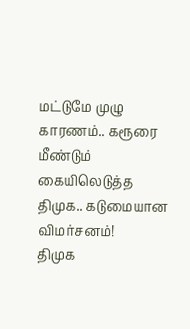மட்டுமே முழு காரணம்.. கரூரை மீண்டும் கையிலெடுத்த திமுக.. கடுமையான விமர்சனம்!
திமுக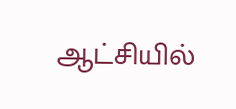ஆட்சியில்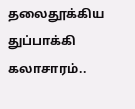தலைதூக்கிய துப்பாக்கி கலாசாரம்..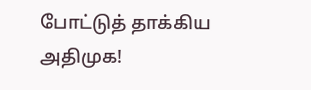போட்டுத் தாக்கிய அதிமுக!